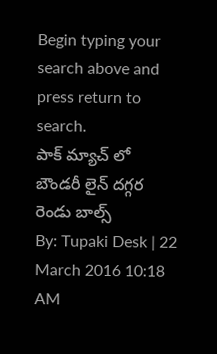Begin typing your search above and press return to search.
పాక్ మ్యాచ్ లో బౌండరీ లైన్ దగ్గర రెండు బాల్స్
By: Tupaki Desk | 22 March 2016 10:18 AM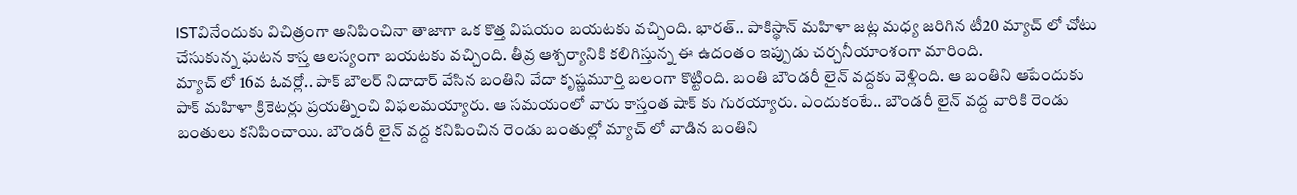ISTవినేందుకు విచిత్రంగా అనిపించినా తాజాగా ఒక కొత్త విషయం బయటకు వచ్చింది. భారత్.. పాకిస్థాన్ మహిళా జట్ల మధ్య జరిగిన టీ20 మ్యాచ్ లో చోటు చేసుకున్న ఘటన కాస్త ఆలస్యంగా బయటకు వచ్చింది. తీవ్ర ఆశ్చర్యానికి కలిగిస్తున్న ఈ ఉదంతం ఇప్పుడు చర్చనీయాంశంగా మారింది.
మ్యాచ్ లో 16వ ఓవర్లో.. పాక్ బౌలర్ నిదాదార్ వేసిన బంతిని వేదా కృష్ణమూర్తి బలంగా కొట్టింది. బంతి బౌండరీ లైన్ వద్దకు వెళ్లింది. ఆ బంతిని ఆపేందుకు పాక్ మహిళా క్రికెటర్లు ప్రయత్నించి విఫలమయ్యారు. ఆ సమయంలో వారు కాస్తంత షాక్ కు గురయ్యారు. ఎందుకంటే.. బౌండరీ లైన్ వద్ద వారికి రెండు బంతులు కనిపించాయి. బౌండరీ లైన్ వద్ద కనిపించిన రెండు బంతుల్లో మ్యాచ్ లో వాడిన బంతిని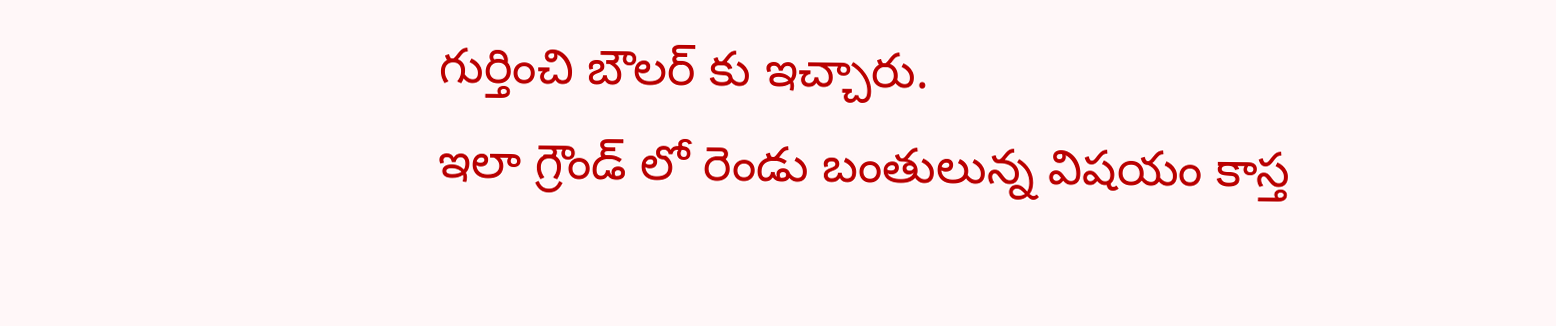గుర్తించి బౌలర్ కు ఇచ్చారు.
ఇలా గ్రౌండ్ లో రెండు బంతులున్న విషయం కాస్త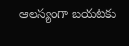ఆలస్యంగా బయటకు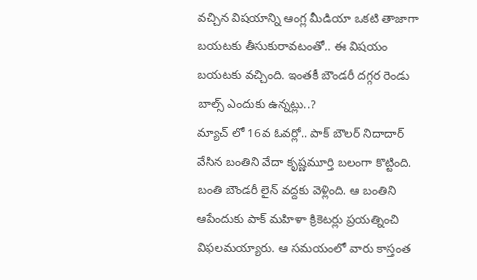వచ్చిన విషయాన్ని ఆంగ్ల మీడియా ఒకటి తాజాగా బయటకు తీసుకురావటంతో.. ఈ విషయం బయటకు వచ్చింది. ఇంతకీ బౌండరీ దగ్గర రెండు బాల్స్ ఎందుకు ఉన్నట్లు..?
మ్యాచ్ లో 16వ ఓవర్లో.. పాక్ బౌలర్ నిదాదార్ వేసిన బంతిని వేదా కృష్ణమూర్తి బలంగా కొట్టింది. బంతి బౌండరీ లైన్ వద్దకు వెళ్లింది. ఆ బంతిని ఆపేందుకు పాక్ మహిళా క్రికెటర్లు ప్రయత్నించి విఫలమయ్యారు. ఆ సమయంలో వారు కాస్తంత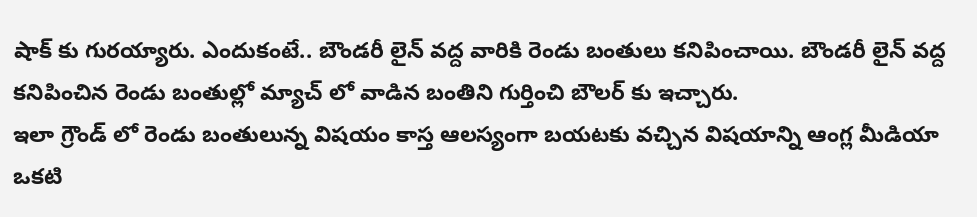షాక్ కు గురయ్యారు. ఎందుకంటే.. బౌండరీ లైన్ వద్ద వారికి రెండు బంతులు కనిపించాయి. బౌండరీ లైన్ వద్ద కనిపించిన రెండు బంతుల్లో మ్యాచ్ లో వాడిన బంతిని గుర్తించి బౌలర్ కు ఇచ్చారు.
ఇలా గ్రౌండ్ లో రెండు బంతులున్న విషయం కాస్త ఆలస్యంగా బయటకు వచ్చిన విషయాన్ని ఆంగ్ల మీడియా ఒకటి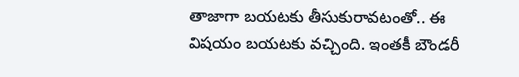తాజాగా బయటకు తీసుకురావటంతో.. ఈ విషయం బయటకు వచ్చింది. ఇంతకీ బౌండరీ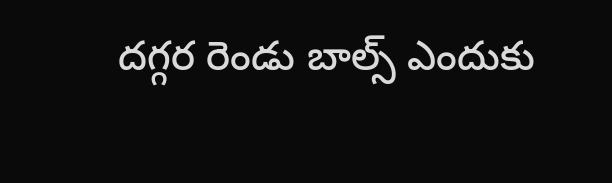దగ్గర రెండు బాల్స్ ఎందుకు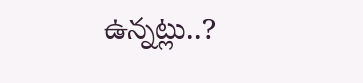ఉన్నట్లు..?